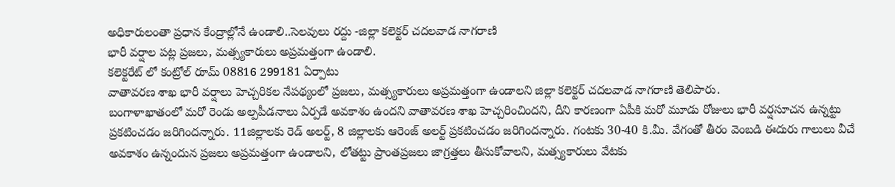అధికారులంతా ప్రధాన కేంద్రాల్లోనే ఉండాలి..సెలవులు రద్దు -జిల్లా కలెక్టర్ చదలవాడ నాగరాణి
భారీ వర్షాల పట్ల ప్రజలు, మత్స్యకారులు అప్రమత్తంగా ఉండాలి.
కలెక్టరేట్ లో కంట్రోల్ రూమ్ 08816 299181 ఏర్పాటు
వాతావరణ శాఖ భారీ వర్షాలు హెచ్చరికల నేపథ్యంలో ప్రజలు, మత్స్యకారులు అప్రమత్తంగా ఉండాలని జిల్లా కలెక్టర్ చదలవాడ నాగరాణి తెలిపారు.
బంగాళాఖాతంలో మరో రెండు అల్పపీడనాలు ఏర్పడే అవకాశం ఉందని వాతావరణ శాఖ హెచ్చరించిందని, దీని కారణంగా ఏపీకి మరో మూడు రోజులు భారీ వర్షసూచన ఉన్నట్టు ప్రకటించడం జరిగిందన్నారు. 11జిల్లాలకు రెడ్ అలర్ట్, 8 జిల్లాలకు ఆరెంజ్ అలర్ట్ ప్రకటించడం జరిగిందన్నారు. గంటకు 30-40 కి.మీ. వేగంతో తీరం వెంబడి ఈదురు గాలులు వీచే అవకాశం ఉన్నందున ప్రజలు అప్రమత్తంగా ఉండాలని, లోతట్టు ప్రాంతప్రజలు జాగ్రత్తలు తీసుకోవాలని, మత్స్యకారులు వేటకు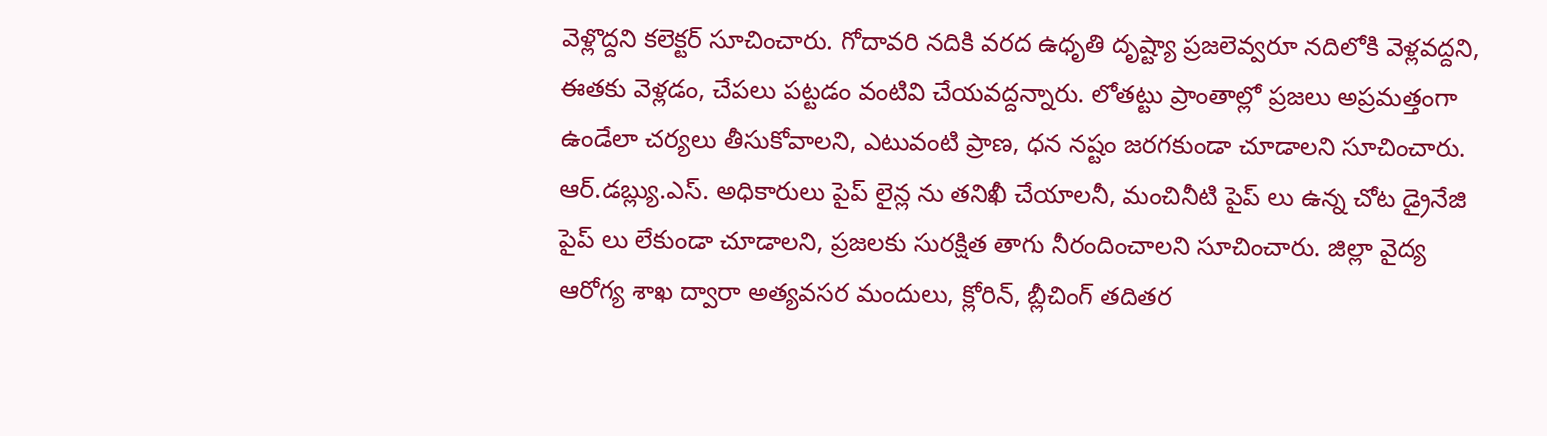వెళ్లొద్దని కలెక్టర్ సూచించారు. గోదావరి నదికి వరద ఉధృతి దృష్ట్యా ప్రజలెవ్వరూ నదిలోకి వెళ్లవద్దని, ఈతకు వెళ్లడం, చేపలు పట్టడం వంటివి చేయవద్దన్నారు. లోతట్టు ప్రాంతాల్లో ప్రజలు అప్రమత్తంగా ఉండేలా చర్యలు తీసుకోవాలని, ఎటువంటి ప్రాణ, ధన నష్టం జరగకుండా చూడాలని సూచించారు. ఆర్.డబ్ల్యు.ఎస్. అధికారులు పైప్ లైన్ల ను తనిఖీ చేయాలనీ, మంచినీటి పైప్ లు ఉన్న చోట డ్రైనేజి పైప్ లు లేకుండా చూడాలని, ప్రజలకు సురక్షిత తాగు నీరందించాలని సూచించారు. జిల్లా వైద్య ఆరోగ్య శాఖ ద్వారా అత్యవసర మందులు, క్లోరిన్, బ్లీచింగ్ తదితర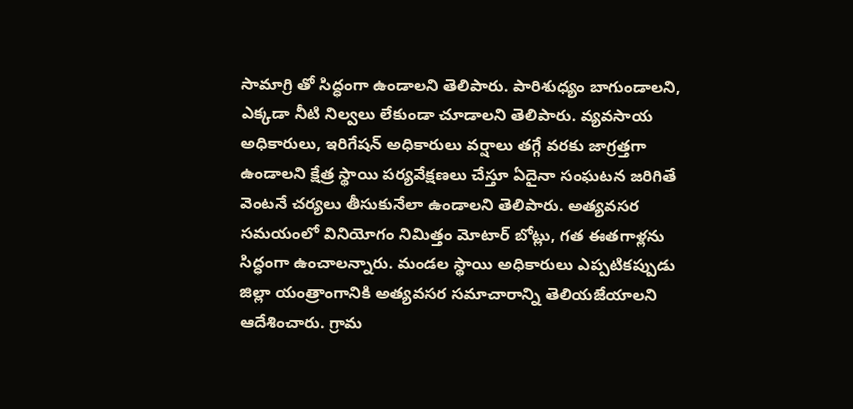సామాగ్రి తో సిద్ధంగా ఉండాలని తెలిపారు. పారిశుధ్యం బాగుండాలని, ఎక్కడా నీటి నిల్వలు లేకుండా చూడాలని తెలిపారు. వ్యవసాయ అధికారులు, ఇరిగేషన్ అధికారులు వర్షాలు తగ్గే వరకు జాగ్రత్తగా ఉండాలని క్షేత్ర స్థాయి పర్యవేక్షణలు చేస్తూ ఏదైనా సంఘటన జరిగితే వెంటనే చర్యలు తీసుకునేలా ఉండాలని తెలిపారు. అత్యవసర సమయంలో వినియోగం నిమిత్తం మోటార్ బోట్లు, గత ఈతగాళ్లను సిద్ధంగా ఉంచాలన్నారు. మండల స్థాయి అధికారులు ఎప్పటికప్పుడు జిల్లా యంత్రాంగానికి అత్యవసర సమాచారాన్ని తెలియజేయాలని ఆదేశించారు. గ్రామ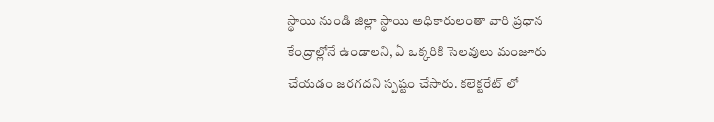స్థాయి నుండి జిల్లా స్థాయి అధికారులంతా వారి ప్రధాన కేంద్రాల్లోనే ఉండాలని, ఏ ఒక్కరికి సెలవులు మంజూరు చేయడం జరగదని స్పష్టం చేసారు. కలెక్టరేట్ లో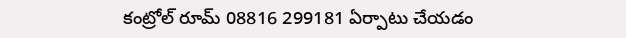కంట్రోల్ రూమ్ 08816 299181 ఏర్పాటు చేయడం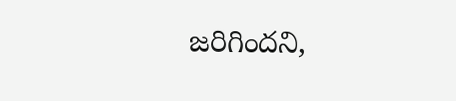జరిగిందని,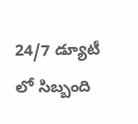24/7 డ్యూటీ లో సిబ్బంది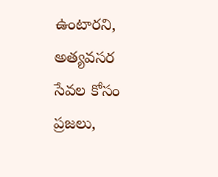ఉంటారని, అత్యవసర సేవల కోసం ప్రజలు,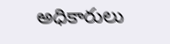అధికారులు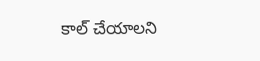కాల్ చేయాలని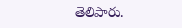తెలిపారు.